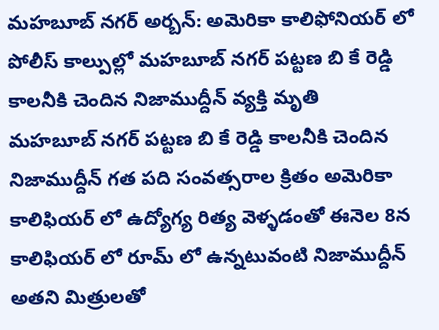మహబూబ్ నగర్ అర్బన్: అమెరికా కాలిఫోనియర్ లో పోలీస్ కాల్పుల్లో మహబూబ్ నగర్ పట్టణ బి కే రెడ్డి కాలనీకి చెందిన నిజాముద్దీన్ వ్యక్తి మృతి
మహబూబ్ నగర్ పట్టణ బి కే రెడ్డి కాలనీకి చెందిన నిజాముద్దీన్ గత పది సంవత్సరాల క్రితం అమెరికా కాలిఫియర్ లో ఉద్యోగ్య రిత్య వెళ్ళడంతో ఈనెల 8న కాలిఫియర్ లో రూమ్ లో ఉన్నటువంటి నిజాముద్దీన్ అతని మిత్రులతో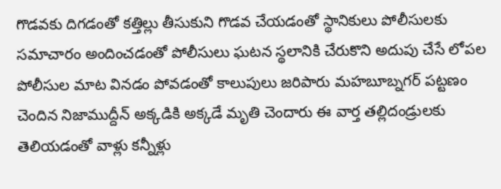గొడవకు దిగడంతో కత్తిల్లు తీసుకుని గొడవ చేయడంతో స్థానికులు పోలీసులకు సమాచారం అందించడంతో పోలీసులు ఘటన స్థలానికి చేరుకొని అదుపు చేసే లోపల పోలీసుల మాట వినడం పోవడంతో కాలుపులు జరిపారు మహబూబ్నగర్ పట్టణం చెందిన నిజాముద్దీన్ అక్కడికి అక్కడే మృతి చెందారు ఈ వార్త తల్లిదండ్రులకు తెలియడంతో వాళ్లు కన్నీళ్లు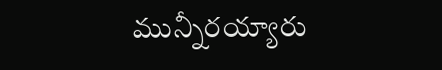మున్నీరయ్యారు